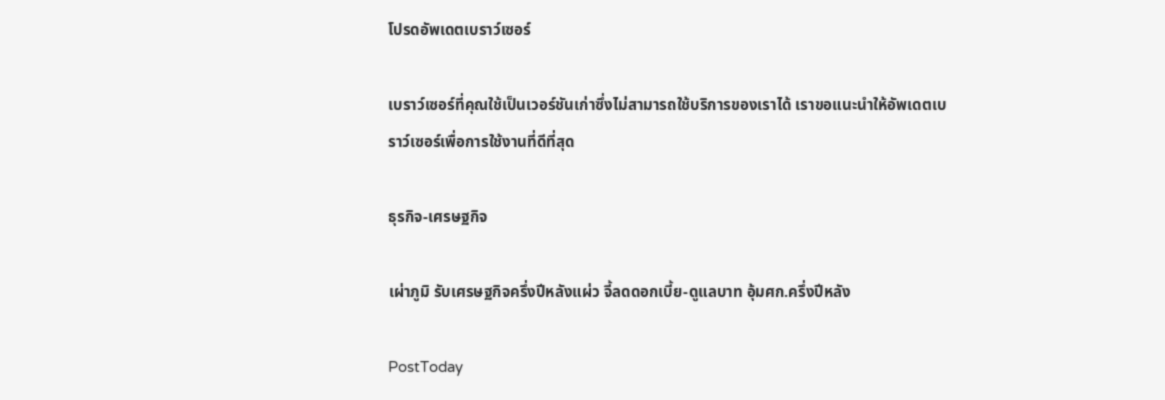โปรดอัพเดตเบราว์เซอร์

เบราว์เซอร์ที่คุณใช้เป็นเวอร์ชันเก่าซึ่งไม่สามารถใช้บริการของเราได้ เราขอแนะนำให้อัพเดตเบราว์เซอร์เพื่อการใช้งานที่ดีที่สุด

ธุรกิจ-เศรษฐกิจ

เผ่าภูมิ รับเศรษฐกิจครึ่งปีหลังแผ่ว จี้ลดดอกเบี้ย-ดูแลบาท อุ้มศก.ครึ่งปีหลัง

PostToday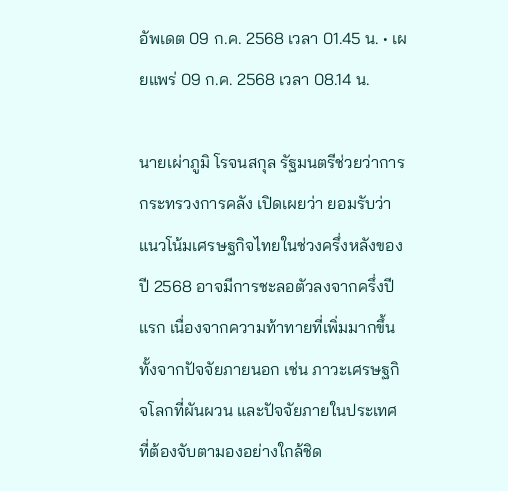อัพเดต 09 ก.ค. 2568 เวลา 01.45 น. • เผยแพร่ 09 ก.ค. 2568 เวลา 08.14 น.

นายเผ่าภูมิ โรจนสกุล รัฐมนตรีช่วยว่าการกระทรวงการคลัง เปิดเผยว่า ยอมรับว่าแนวโน้มเศรษฐกิจไทยในช่วงครึ่งหลังของปี 2568 อาจมีการชะลอตัวลงจากครึ่งปีแรก เนื่องจากความท้าทายที่เพิ่มมากขึ้นทั้งจากปัจจัยภายนอก เช่น ภาวะเศรษฐกิจโลกที่ผันผวน และปัจจัยภายในประเทศที่ต้องจับตามองอย่างใกล้ชิด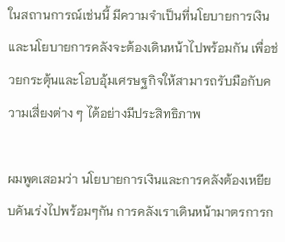ในสถานการณ์เช่นนี้ มีความจำเป็นที่นโยบายการเงินและนโยบายการคลังจะต้องเดินหน้าไปพร้อมกัน เพื่อช่วยกระตุ้นและโอบอุ้มเศรษฐกิจให้สามารถรับมือกับความเสี่ยงต่าง ๆ ได้อย่างมีประสิทธิภาพ

ผมพูดเสอมว่า นโยบายการเงินและการคลังต้องเหยียบคันเร่งไปพร้อมๆกัน การคลังเราเดินหน้ามาตรการก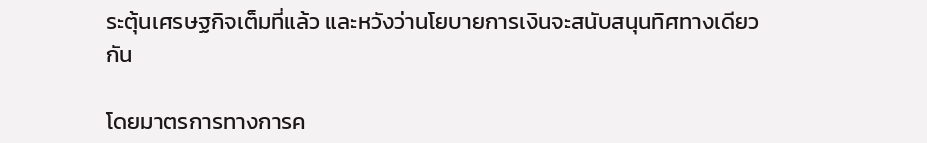ระตุ้นเศรษฐกิจเต็มที่แล้ว และหวังว่านโยบายการเงินจะสนับสนุนทิศทางเดียวกัน

โดยมาตรการทางการค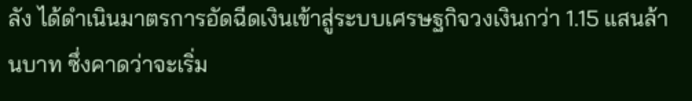ลัง ได้ดำเนินมาตรการอัดฉีดเงินเข้าสู่ระบบเศรษฐกิจวงเงินกว่า 1.15 แสนล้านบาท ซึ่งคาดว่าจะเริ่ม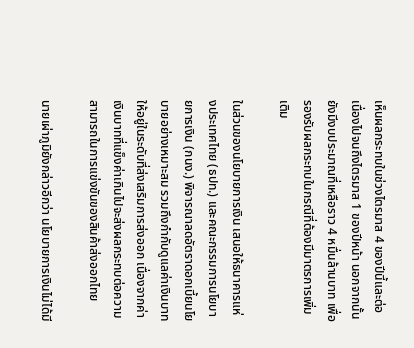เห็นผลกระทบในช่วงไตรมาส 4 ของปีนี้และต่อเนื่องไปจนถึงไตรมาส 1 ของปีหน้า นอกจากนั้น ยังมีงบประมาณที่เหลือราว 4 หมื่นล้านบาท เพื่อรองรับผลกระทบในกรณีที่ต้องมีมาตรการเพิ่มเติม

ในส่วนของนโยบายการเงิน เสนอให้ธนาคารแห่งประเทศไทย (ธปท.) และคณะกรรมการนโยบายการเงิน (กนง.) พิจารณาลดอัตราดอกเบี้ยนโยบายอย่างเหมาะสม รวมถึงกำกับดูแลค่าเงินบาทให้อยู่ในระดับที่ส่งเสริมการส่งออก เนื่องจากค่าเงินบาทที่แข็งค่าเกินไปจะส่งผลกระทบต่อความสามารถในการแข่งขันของสินค้าส่งออกไทย

นายเผ่าภูมิยังกล่าวอีกว่า นโยบายการเงินไม่ได้มี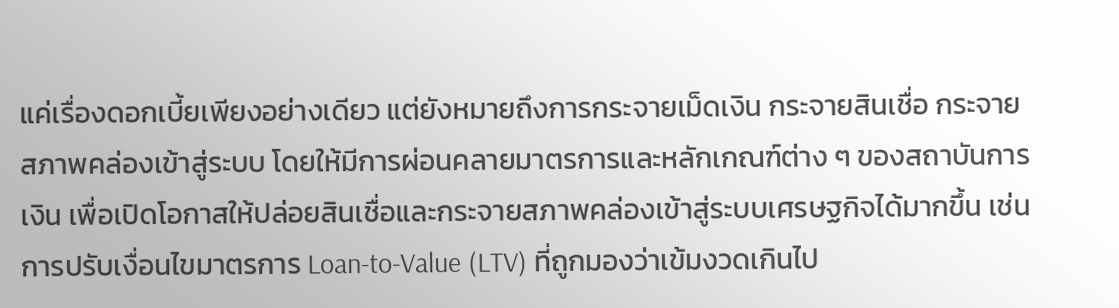แค่เรื่องดอกเบี้ยเพียงอย่างเดียว แต่ยังหมายถึงการกระจายเม็ดเงิน กระจายสินเชื่อ กระจายสภาพคล่องเข้าสู่ระบบ โดยให้มีการผ่อนคลายมาตรการและหลักเกณฑ์ต่าง ๆ ของสถาบันการเงิน เพื่อเปิดโอกาสให้ปล่อยสินเชื่อและกระจายสภาพคล่องเข้าสู่ระบบเศรษฐกิจได้มากขึ้น เช่น การปรับเงื่อนไขมาตรการ Loan-to-Value (LTV) ที่ถูกมองว่าเข้มงวดเกินไป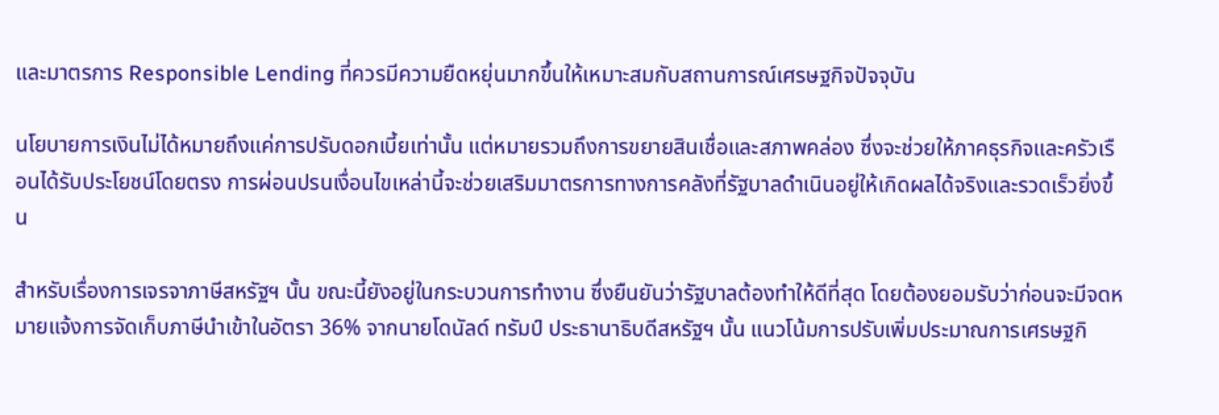และมาตรการ Responsible Lending ที่ควรมีความยืดหยุ่นมากขึ้นให้เหมาะสมกับสถานการณ์เศรษฐกิจปัจจุบัน

นโยบายการเงินไม่ได้หมายถึงแค่การปรับดอกเบี้ยเท่านั้น แต่หมายรวมถึงการขยายสินเชื่อและสภาพคล่อง ซึ่งจะช่วยให้ภาคธุรกิจและครัวเรือนได้รับประโยชน์โดยตรง การผ่อนปรนเงื่อนไขเหล่านี้จะช่วยเสริมมาตรการทางการคลังที่รัฐบาลดำเนินอยู่ให้เกิดผลได้จริงและรวดเร็วยิ่งขึ้น

สำหรับเรื่องการเจรจาภาษีสหรัฐฯ นั้น ขณะนี้ยังอยู่ในกระบวนการทำงาน ซึ่งยืนยันว่ารัฐบาลต้องทำให้ดีที่สุด โดยต้องยอมรับว่าก่อนจะมีจดหมายแจ้งการจัดเก็บภาษีนำเข้าในอัตรา 36% จากนายโดนัลด์ ทรัมป์ ประธานาธิบดีสหรัฐฯ นั้น แนวโน้มการปรับเพิ่มประมาณการเศรษฐกิ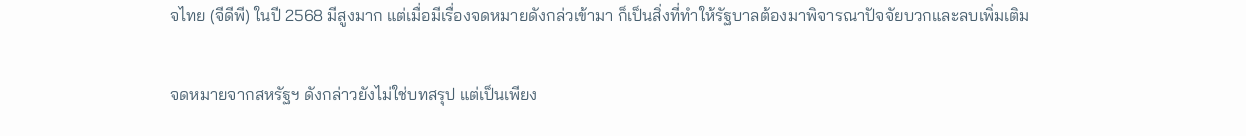จไทย (จีดีพี) ในปี 2568 มีสูงมาก แต่เมื่อมีเรื่องจดหมายดังกล่วเข้ามา ก็เป็นสิ่งที่ทำให้รัฐบาลต้องมาพิจารณาปัจจัยบวกและลบเพิ่มเติม

จดหมายจากสหรัฐฯ ดังกล่าวยังไม่ใช่บทสรุป แต่เป็นเพียง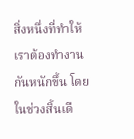สิ่งหนึ่งที่ทำให้เราต้องทำงานกันหนักขึ้น โดยในช่วงสิ้นเดื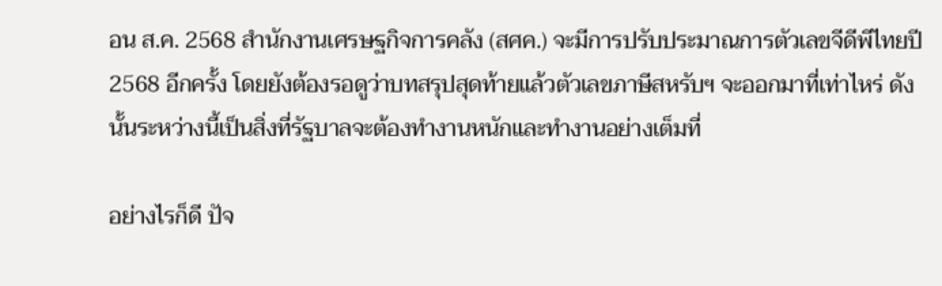อน ส.ค. 2568 สำนักงานเศรษฐกิจการคลัง (สศค.) จะมีการปรับประมาณการตัวเลขจีดีพีไทยปี 2568 อีกครั้ง โดยยังต้องรอดูว่าบทสรุปสุดท้ายแล้วตัวเลขภาษีสหรับฯ จะออกมาที่เท่าไหร่ ดังนั้นระหว่างนี้เป็นสิ่งที่รัฐบาลจะต้องทำงานหนักและทำงานอย่างเต็มที่

อย่างไรก็ดี ปัจ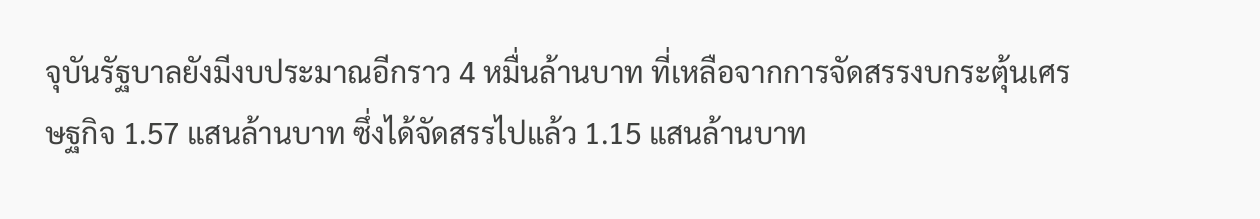จุบันรัฐบาลยังมีงบประมาณอีกราว 4 หมื่นล้านบาท ที่เหลือจากการจัดสรรงบกระตุ้นเศรษฐกิจ 1.57 แสนล้านบาท ซึ่งได้จัดสรรไปแล้ว 1.15 แสนล้านบาท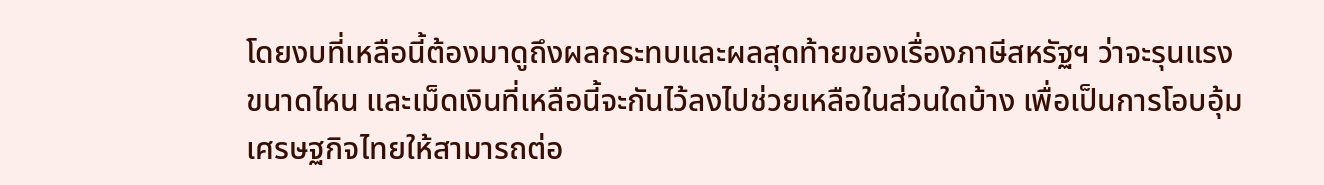โดยงบที่เหลือนี้ต้องมาดูถึงผลกระทบและผลสุดท้ายของเรื่องภาษีสหรัฐฯ ว่าจะรุนแรงขนาดไหน และเม็ดเงินที่เหลือนี้จะกันไว้ลงไปช่วยเหลือในส่วนใดบ้าง เพื่อเป็นการโอบอุ้มเศรษฐกิจไทยให้สามารถต่อ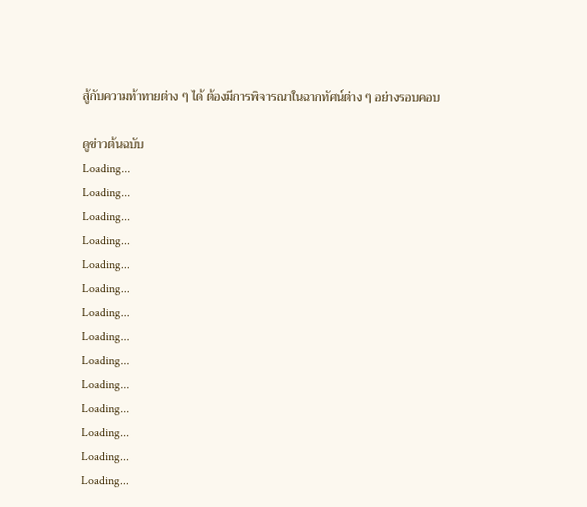สู้กับความท้าทายต่าง ๆ ได้ ต้องมีการพิจารณาในฉากทัศน์ต่าง ๆ อย่างรอบคอบ

ดูข่าวต้นฉบับ
Loading...
Loading...
Loading...
Loading...
Loading...
Loading...
Loading...
Loading...
Loading...
Loading...
Loading...
Loading...
Loading...
Loading...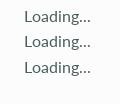Loading...
Loading...
Loading...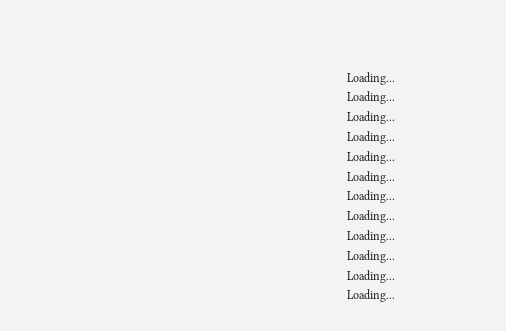Loading...
Loading...
Loading...
Loading...
Loading...
Loading...
Loading...
Loading...
Loading...
Loading...
Loading...
Loading...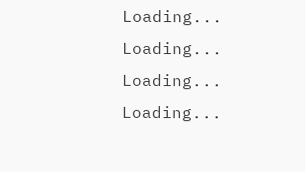Loading...
Loading...
Loading...
Loading...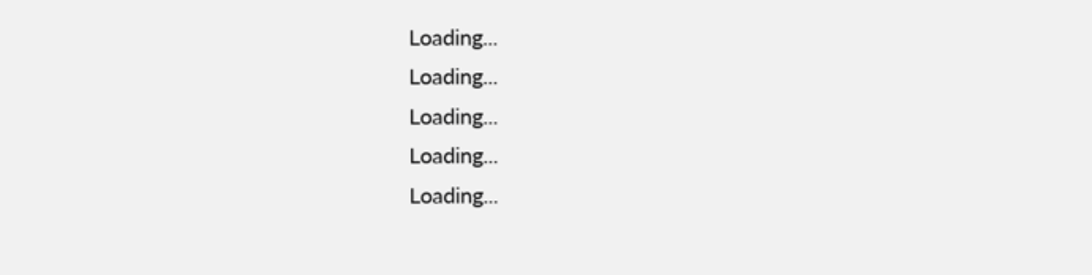Loading...
Loading...
Loading...
Loading...
Loading...